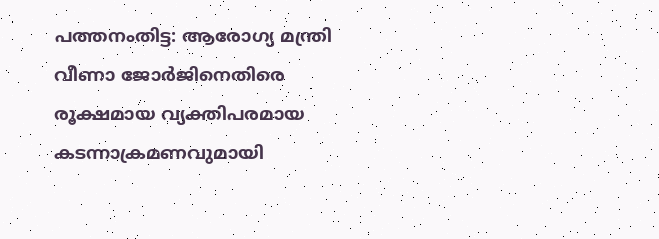പത്തനംതിട്ട: ആരോഗ്യ മന്ത്രി വീണാ ജോർജിനെതിരെ രൂക്ഷമായ വ്യക്തിപരമായ കടന്നാക്രമണവുമായി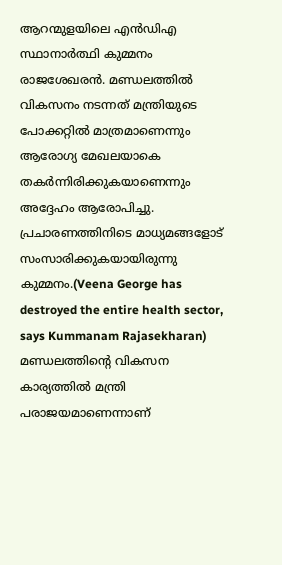ആറന്മുളയിലെ എൻഡിഎ സ്ഥാനാർത്ഥി കുമ്മനം രാജശേഖരൻ. മണ്ഡലത്തിൽ വികസനം നടന്നത് മന്ത്രിയുടെ പോക്കറ്റിൽ മാത്രമാണെന്നും ആരോഗ്യ മേഖലയാകെ തകർന്നിരിക്കുകയാണെന്നും അദ്ദേഹം ആരോപിച്ചു. പ്രചാരണത്തിനിടെ മാധ്യമങ്ങളോട് സംസാരിക്കുകയായിരുന്നു കുമ്മനം.(Veena George has destroyed the entire health sector, says Kummanam Rajasekharan)
മണ്ഡലത്തിന്റെ വികസന കാര്യത്തിൽ മന്ത്രി പരാജയമാണെന്നാണ്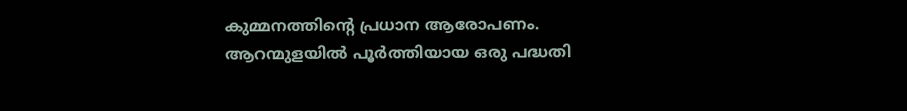കുമ്മനത്തിന്റെ പ്രധാന ആരോപണം. ആറന്മുളയിൽ പൂർത്തിയായ ഒരു പദ്ധതി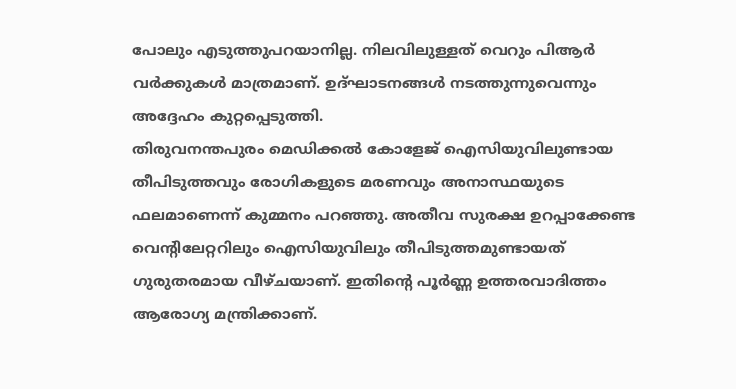പോലും എടുത്തുപറയാനില്ല. നിലവിലുള്ളത് വെറും പിആർ വർക്കുകൾ മാത്രമാണ്. ഉദ്ഘാടനങ്ങൾ നടത്തുന്നുവെന്നും അദ്ദേഹം കുറ്റപ്പെടുത്തി.
തിരുവനന്തപുരം മെഡിക്കൽ കോളേജ് ഐസിയുവിലുണ്ടായ തീപിടുത്തവും രോഗികളുടെ മരണവും അനാസ്ഥയുടെ ഫലമാണെന്ന് കുമ്മനം പറഞ്ഞു. അതീവ സുരക്ഷ ഉറപ്പാക്കേണ്ട വെന്റിലേറ്ററിലും ഐസിയുവിലും തീപിടുത്തമുണ്ടായത് ഗുരുതരമായ വീഴ്ചയാണ്. ഇതിന്റെ പൂർണ്ണ ഉത്തരവാദിത്തം ആരോഗ്യ മന്ത്രിക്കാണ്.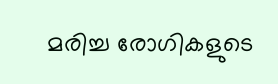മരിച്ച രോഗികളുടെ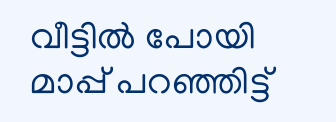വീട്ടിൽ പോയി മാപ്പ് പറഞ്ഞിട്ട്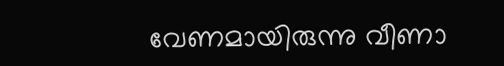വേണമായിരുന്നു വീണാ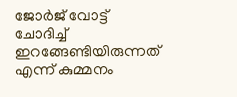ജോർജ് വോട്ട് ചോദിച്ച് ഇറങ്ങേണ്ടിയിരുന്നത് എന്ന് കുമ്മനം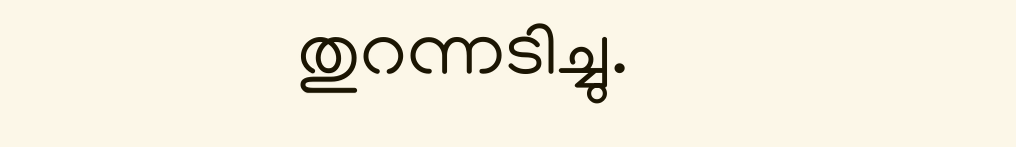തുറന്നടിച്ചു.